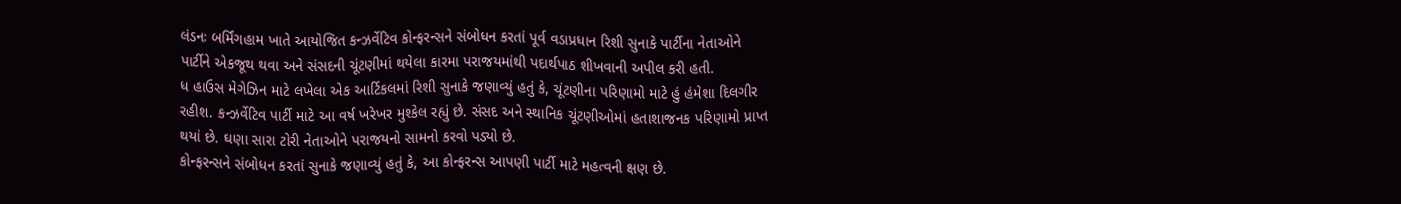લંડનઃ બર્મિંગહામ ખાતે આયોજિત કન્ઝર્વેટિવ કોન્ફરન્સને સંબોધન કરતાં પૂર્વ વડાપ્રધાન રિશી સુનાકે પાર્ટીના નેતાઓને પાર્ટીને એકજૂથ થવા અને સંસદની ચૂંટણીમાં થયેલા કારમા પરાજયમાંથી પદાર્થપાઠ શીખવાની અપીલ કરી હતી.
ધ હાઉસ મેગેઝિન માટે લખેલા એક આર્ટિકલમાં રિશી સુનાકે જણાવ્યું હતું કે, ચૂંટણીના પરિણામો માટે હું હંમેશા દિલગીર રહીશ. કન્ઝર્વેટિવ પાર્ટી માટે આ વર્ષ ખરેખર મુશ્કેલ રહ્યું છે. સંસદ અને સ્થાનિક ચૂંટણીઓમાં હતાશાજનક પરિણામો પ્રાપ્ત થયાં છે. ઘણા સારા ટોરી નેતાઓને પરાજયનો સામનો કરવો પડ્યો છે.
કોન્ફરન્સને સંબોધન કરતાં સુનાકે જણાવ્યું હતું કે, આ કોન્ફરન્સ આપણી પાર્ટી માટે મહત્વની ક્ષણ છે.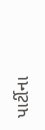પાર્ટીના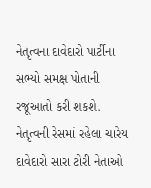નેતૃત્વના દાવેદારો પાર્ટીના સભ્યો સમક્ષ પોતાની રજૂઆતો કરી શકશે. નેતૃત્વની રેસમાં રહેલા ચારેય દાવેદારો સારા ટોરી નેતાઓ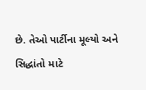છે. તેઓ પાર્ટીના મૂલ્યો અને સિદ્ધાંતો માટે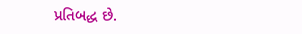પ્રતિબદ્ધ છે.